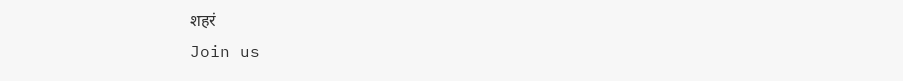शहरं
Join us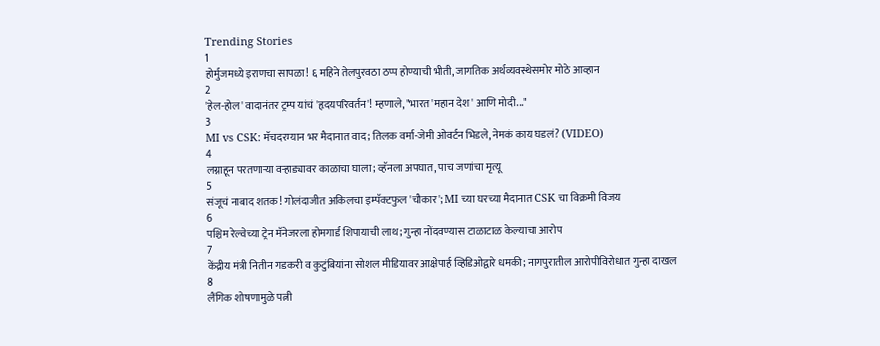Trending Stories
1
होर्मुजमध्ये इराणचा सापळा! ६ महिने तेलपुरवठा ठप्प होण्याची भीती, जागतिक अर्थव्यवस्थेसमोर मोठे आव्हान
2
'हेल-होल' वादानंतर ट्रम्प यांचं 'हृदयपरिवर्तन'! म्हणाले, "भारत 'महान देश' आणि मोदी..."
3
MI vs CSK: मॅचदरम्यान भर मैदानात वाद; तिलक वर्मा-जेमी ओवर्टन भिडले, नेमकं काय घडलं? (VIDEO)
4
लग्नाहून परतणाऱ्या वऱ्हाड्यावर काळाचा घाला; व्हॅनला अपघात, पाच जणांचा मृत्यू
5
संजूचं नाबाद शतक! गोलंदाजीत अकिलचा इम्पॅक्टफुल 'चौकार'; MI च्या घरच्या मैदानात CSK चा विक्रमी विजय
6
पश्चिम रेल्वेच्या ट्रेन मॅनेजरला होमगार्ड शिपायाची लाथ; गुन्हा नोंदवण्यास टाळाटाळ केल्याचा आरोप
7
केंद्रीय मंत्री नितीन गडकरी व कुटुंबियांना सोशल मीडियावर आक्षेपार्ह व्हिडिओद्वारे धमकी; नागपुरातील आरोपीविरोधात गुन्हा दाखल
8
लैंगिक शोषणामुळे पत्नी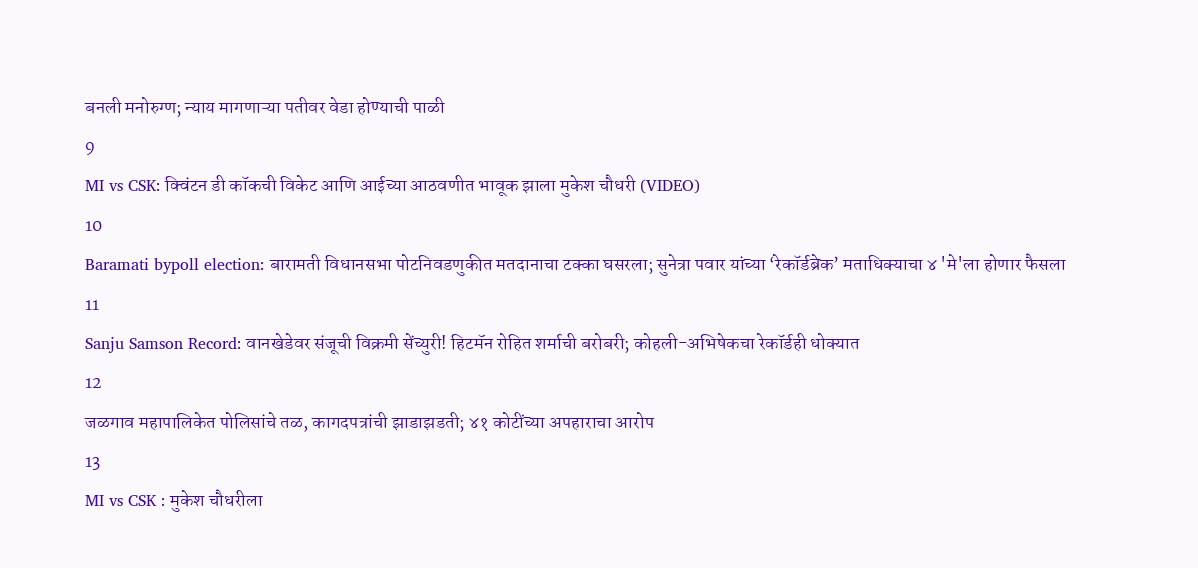बनली मनोरुग्ण; न्याय मागणाऱ्या पतीवर वेडा होण्याची पाळी
9
MI vs CSK: क्विंटन डी कॉकची विकेट आणि आईच्या आठवणीत भावूक झाला मुकेश चौधरी (VIDEO)
10
Baramati bypoll election: बारामती विधानसभा पोटनिवडणुकीत मतदानाचा टक्का घसरला; सुनेत्रा पवार यांच्या ‘रेकॉर्डब्रेक’ मताधिक्याचा ४ 'मे'ला होणार फैसला
11
Sanju Samson Record: वानखेडेवर संजूची विक्रमी सेंच्युरी! हिटमॅन रोहित शर्माची बरोबरी; कोहली-अभिषेकचा रेकॉर्डही धोक्यात
12
जळगाव महापालिकेत पोलिसांचे तळ, कागदपत्रांची झाडाझडती; ४१ कोटींच्या अपहाराचा आरोप
13
MI vs CSK : मुकेश चौधरीला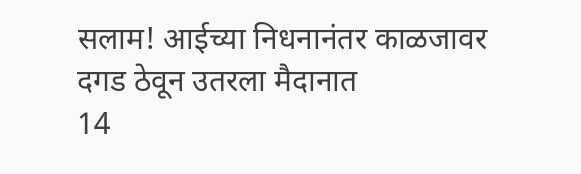सलाम! आईच्या निधनानंतर काळजावर दगड ठेवून उतरला मैदानात
14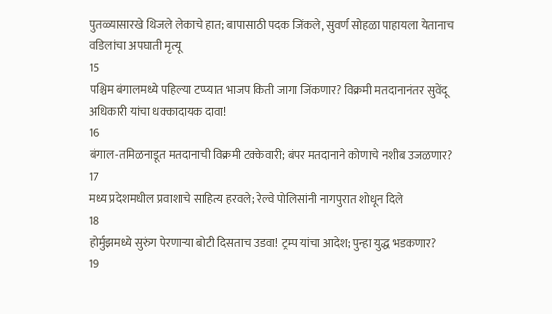पुतळ्यासारखे थिजले लेकाचे हात; बापासाठी पदक जिंकले, सुवर्ण सोहळा पाहायला येतानाच वडिलांचा अपघाती मृत्यू
15
पश्चिम बंगालमध्ये पहिल्या टप्प्यात भाजप किती जागा जिंकणार? विक्रमी मतदानानंतर सुवेंदू अधिकारी यांचा धक्कादायक दावा!
16
बंगाल-तमिळनाडूत मतदानाची विक्रमी टक्केवारी; बंपर मतदानाने कोणाचे नशीब उजळणार?
17
मध्य प्रदेशमधील प्रवाशाचे साहित्य हरवले; रेल्वे पोलिसांनी नागपुरात शोधून दिले
18
होर्मुझमध्ये सुरुंग पेरणाऱ्या बोटी दिसताच उडवा! ट्रम्प यांचा आदेश; पुन्हा युद्ध भडकणार?
19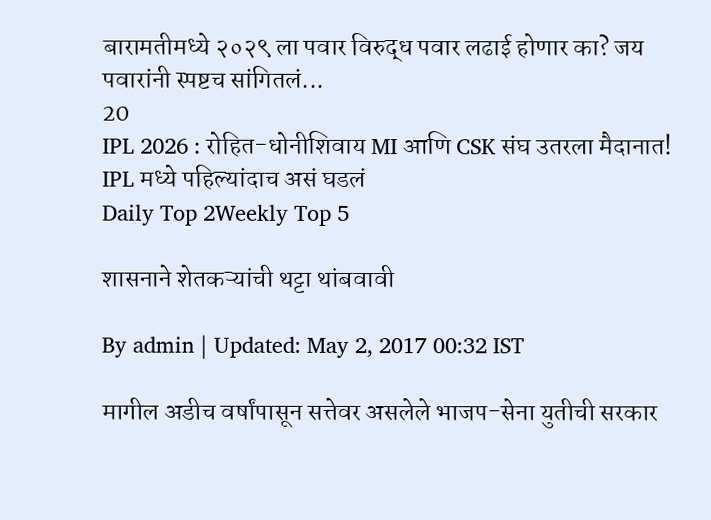बारामतीमध्ये २०२९ ला पवार विरुद्ध पवार लढाई होणार का? जय पवारांनी स्पष्टच सांगितलं...
20
IPL 2026 : रोहित-धोनीशिवाय MI आणि CSK संघ उतरला मैदानात! IPL मध्ये पहिल्यांदाच असं घडलं
Daily Top 2Weekly Top 5

शासनाने शेतकऱ्यांची थट्टा थांबवावी

By admin | Updated: May 2, 2017 00:32 IST

मागील अडीच वर्षांपासून सत्तेवर असलेले भाजप-सेना युतीची सरकार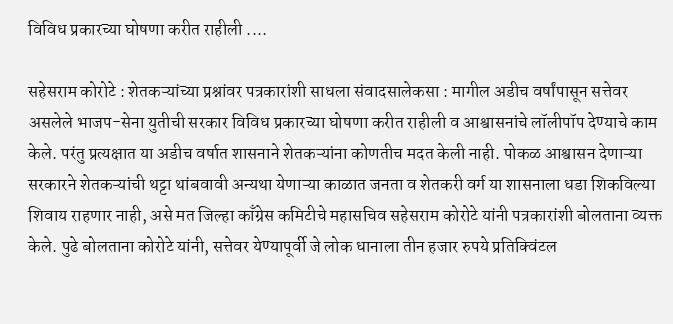विविध प्रकारच्या घोषणा करीत राहीली ....

सहेसराम कोरोटे : शेतकऱ्यांच्या प्रश्नांवर पत्रकारांशी साधला संवादसालेकसा : मागील अडीच वर्षांपासून सत्तेवर असलेले भाजप-सेना युतीची सरकार विविध प्रकारच्या घोषणा करीत राहीली व आश्वासनांचे लॉलीपॉप देण्याचे काम केले. परंतु प्रत्यक्षात या अडीच वर्षात शासनाने शेतकऱ्यांना कोणतीच मदत केली नाही. पोकळ आश्वासन देणाऱ्या सरकारने शेतकऱ्यांची थट्टा थांबवावी अन्यथा येणाऱ्या काळात जनता व शेतकरी वर्ग या शासनाला धडा शिकविल्या शिवाय राहणार नाही, असे मत जिल्हा काँग्रेस कमिटीचे महासचिव सहेसराम कोरोटे यांनी पत्रकारांशी बोलताना व्यक्त केले. पुढे बोलताना कोरोटे यांनी, सत्तेवर येण्यापूर्वी जे लोक धानाला तीन हजार रुपये प्रतिक्विंटल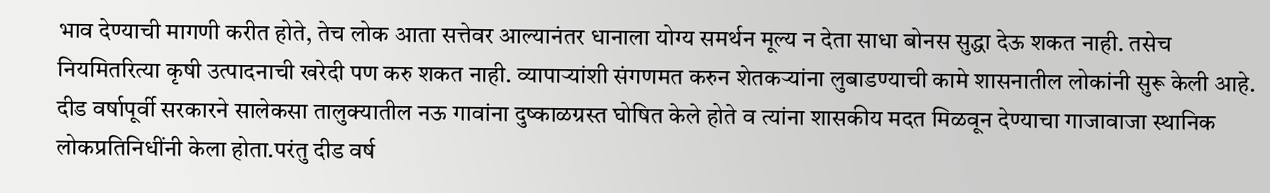भाव देण्याची मागणी करीत होते, तेच लोक आता सत्तेवर आल्यानंतर धानाला योग्य समर्थन मूल्य न देता साधा बोनस सुद्धा देऊ शकत नाही. तसेच नियमितरित्या कृषी उत्पादनाची खरेदी पण करु शकत नाही. व्यापाऱ्यांशी संगणमत करुन शेतकऱ्यांना लुबाडण्याची कामे शासनातील लोकांनी सुरू केली आहे. दीड वर्षापूर्वी सरकारने सालेकसा तालुक्यातील नऊ गावांना दुष्काळग्रस्त घोषित केले होते व त्यांना शासकीय मदत मिळवून देण्याचा गाजावाजा स्थानिक लोकप्रतिनिधींनी केला होता.परंतु दीड वर्ष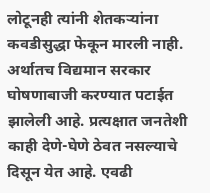लोटूनही त्यांनी शेतकऱ्यांना कवडीसुद्धा फेकून मारली नाही. अर्थातच विद्यमान सरकार घोषणाबाजी करण्यात पटाईत झालेली आहे. प्रत्यक्षात जनतेशी काही देणे-घेणे ठेवत नसल्याचे दिसून येत आहे. एवढी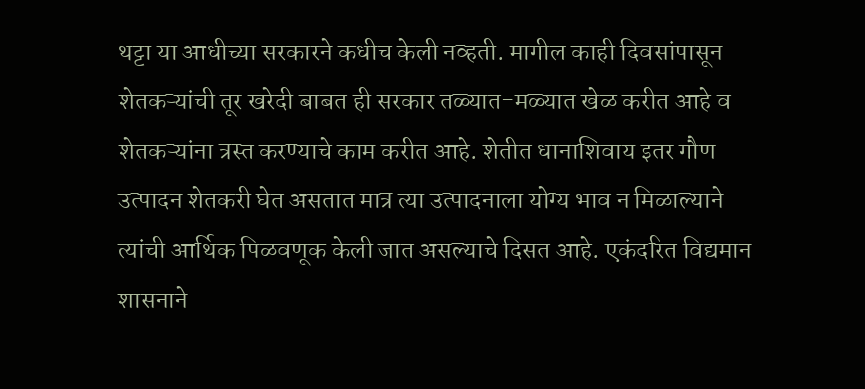थट्टा या आधीच्या सरकारने कधीच केली नव्हती. मागील काही दिवसांपासून शेतकऱ्यांची तूर खरेदी बाबत ही सरकार तळ्यात-मळ्यात खेळ करीत आहे व शेतकऱ्यांना त्रस्त करण्याचे काम करीत आहे. शेतीत धानाशिवाय इतर गौण उत्पादन शेतकरी घेत असतात मात्र त्या उत्पादनाला योग्य भाव न मिळाल्याने त्यांची आर्थिक पिळवणूक केली जात असल्याचे दिसत आहे. एकंदरित विद्यमान शासनाने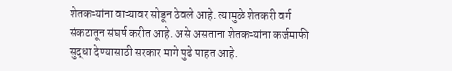शेतकऱ्यांना वाऱ्यावर सोडून ठेवले आहे. त्यामुळे शेतकरी वर्ग संकटातून संघर्ष करीत आहे. असे असताना शेतकऱ्यांना कर्जमाफी सुद्धा देण्यासाठी सरकार मागे पुढे पाहत आहे.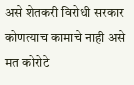असे शेतकरी विरोधी सरकार कोणत्याच कामाचे नाही असे मत कोरोटे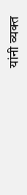यांनी व्यक्त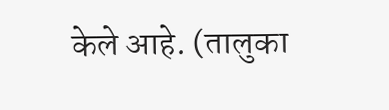केले आहे. (तालुका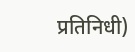प्रतिनिधी)